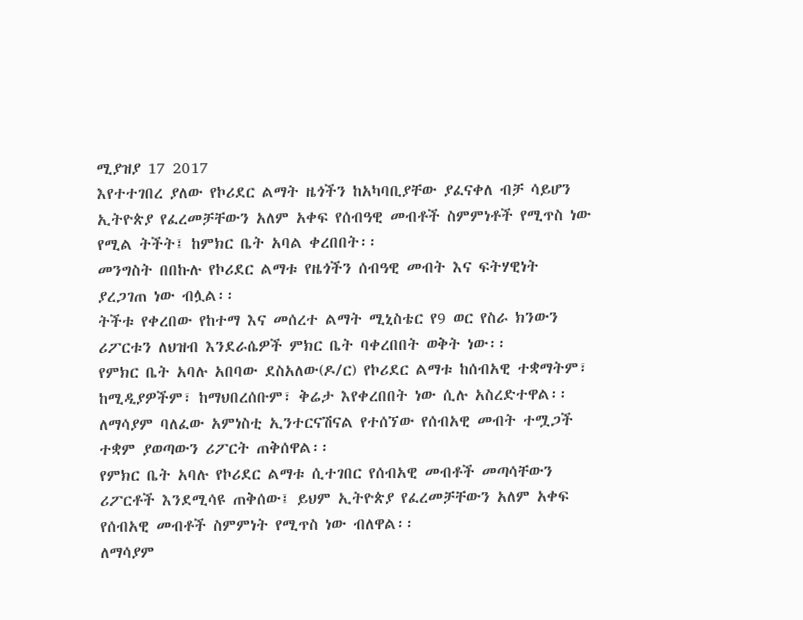ሚያዝያ 17 2017
እየተተገበረ ያለው የኮሪደር ልማት ዜጎችን ከአካባቢያቸው ያፈናቀለ ብቻ ሳይሆን ኢትዮጵያ የፈረመቻቸውን አለም አቀፍ የሰብዓዊ መብቶች ስምምነቶች የሚጥስ ነው የሚል ትችት፤ ከምክር ቤት አባል ቀረበበት፡፡
መንግስት በበኩሉ የኮሪደር ልማቱ የዜጎችን ሰብዓዊ መብት እና ፍትሃዊነት ያረጋገጠ ነው ብሏል፡፡
ትችቱ የቀረበው የከተማ እና መሰረተ ልማት ሚኒስቴር የ9 ወር የስራ ክንውን ሪፖርቱን ለህዝብ እንደራሴዎች ምክር ቤት ባቀረበበት ወቅት ነው፡፡
የምክር ቤት አባሉ አበባው ደስአለው(ዶ/ር) የኮሪደር ልማቱ ከሰብአዊ ተቋማትም፣ ከሚዲያዎችም፣ ከማህበረሰቡም፣ ቅሬታ እየቀረበበት ነው ሲሉ አስረድተዋል፡፡
ለማሳያም ባለፈው አምነስቲ ኢንተርናሽናል የተሰኘው የሰብአዊ መብት ተሟጋች ተቋም ያወጣውን ሪፖርት ጠቅሰዋል፡፡
የምክር ቤት አባሉ የኮሪደር ልማቱ ሲተገበር የሰብአዊ መብቶች መጣሳቸውን ሪፖርቶች እንደሚሳዩ ጠቅሰው፤ ይህም ኢትዮጵያ የፈረመቻቸውን አለም አቀፍ የሰብአዊ መብቶች ስምምነት የሚጥስ ነው ብለዋል፡፡
ለማሳያም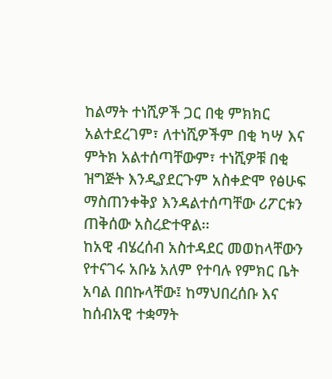ከልማት ተነሺዎች ጋር በቂ ምክክር አልተደረገም፣ ለተነሺዎችም በቂ ካሣ እና ምትክ አልተሰጣቸውም፣ ተነሺዎቹ በቂ ዝግጅት እንዲያደርጉም አስቀድሞ የፅሁፍ ማስጠንቀቅያ እንዳልተሰጣቸው ሪፖርቱን ጠቅሰው አስረድተዋል፡፡
ከአዊ ብሄረሰብ አስተዳደር መወከላቸውን የተናገሩ አቡኔ አለም የተባሉ የምክር ቤት አባል በበኩላቸው፤ ከማህበረሰቡ እና ከሰብአዊ ተቋማት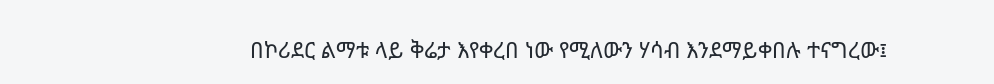በኮሪደር ልማቱ ላይ ቅሬታ እየቀረበ ነው የሚለውን ሃሳብ እንደማይቀበሉ ተናግረው፤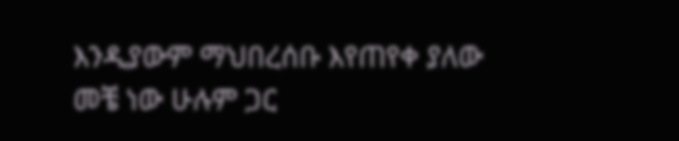እንዲያውም ማህበረሰቡ እየጠየቀ ያለው መቼ ነው ሁሉም ጋር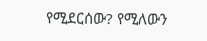የሚደርሰው? የሚለውን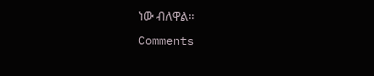ነው ብለዋል፡፡
Comments